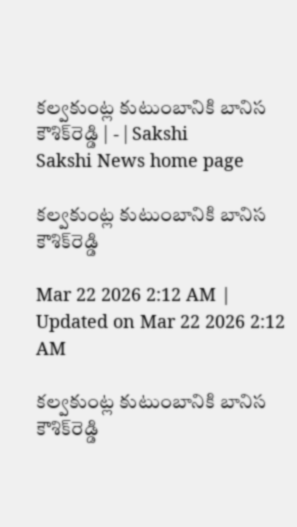కల్వకుంట్ల కుటుంబానికి బానిస కౌశిక్‌రెడ్డి | - | Sakshi
Sakshi News home page

కల్వకుంట్ల కుటుంబానికి బానిస కౌశిక్‌రెడ్డి

Mar 22 2026 2:12 AM | Updated on Mar 22 2026 2:12 AM

కల్వకుంట్ల కుటుంబానికి బానిస కౌశిక్‌రెడ్డి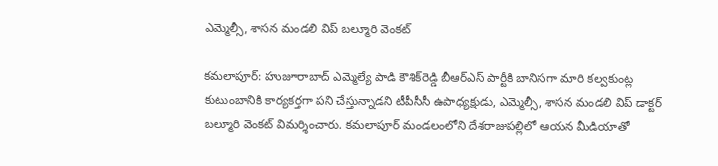ఎమ్మెల్సీ, శాసన మండలి విప్‌ బల్మూరి వెంకట్‌

కమలాపూర్‌: హుజూరాబాద్‌ ఎమ్మెల్యే పాడి కౌశిక్‌రెడ్డి బీఆర్‌ఎస్‌ పార్టీకి బానిసగా మారి కల్వకుంట్ల కుటుంబానికి కార్యకర్తగా పని చేస్తున్నాడని టీపీసీసీ ఉపాధ్యక్షుడు, ఎమ్మెల్సీ, శాసన మండలి విప్‌ డాక్టర్‌ బల్మూరి వెంకట్‌ విమర్శించారు. కమలాపూర్‌ మండలంలోని దేశరాజుపల్లిలో ఆయన మీడియాతో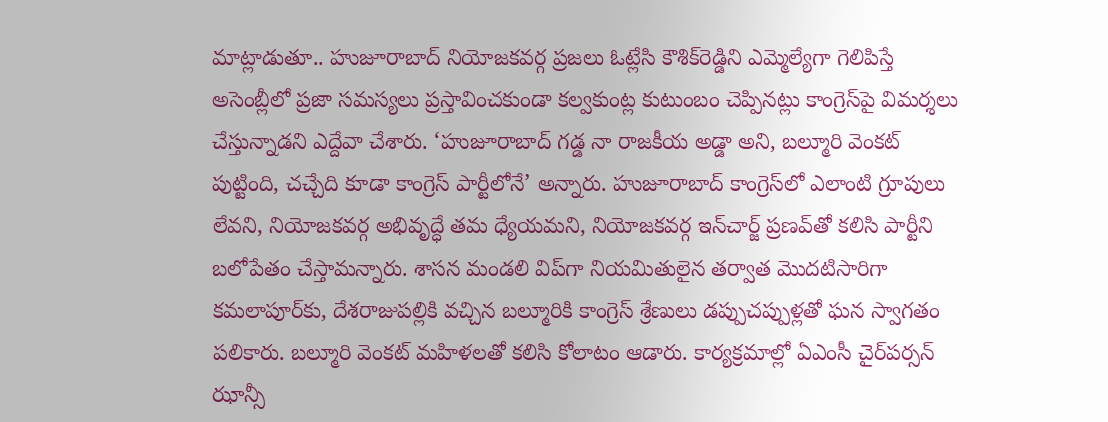మాట్లాడుతూ.. హుజూరాబాద్‌ నియోజకవర్గ ప్రజలు ఓట్లేసి కౌశిక్‌రెడ్డిని ఎమ్మెల్యేగా గెలిపిస్తే అసెంబ్లీలో ప్రజా సమస్యలు ప్రస్తావించకుండా కల్వకుంట్ల కుటుంబం చెప్పినట్లు కాంగ్రెస్‌పై విమర్శలు చేస్తున్నాడని ఎద్దేవా చేశారు. ‘హుజూరాబాద్‌ గడ్డ నా రాజకీయ అడ్డా అని, బల్మూరి వెంకట్‌ పుట్టింది, చచ్చేది కూడా కాంగ్రెస్‌ పార్టీలోనే’ అన్నారు. హుజూరాబాద్‌ కాంగ్రెస్‌లో ఎలాంటి గ్రూపులు లేవని, నియోజకవర్గ అభివృద్ధే తమ ధ్యేయమని, నియోజకవర్గ ఇన్‌చార్జ్‌ ప్రణవ్‌తో కలిసి పార్టీని బలోపేతం చేస్తామన్నారు. శాసన మండలి విప్‌గా నియమితులైన తర్వాత మొదటిసారిగా కమలాపూర్‌కు, దేశరాజుపల్లికి వచ్చిన బల్మూరికి కాంగ్రెస్‌ శ్రేణులు డప్పుచప్పుళ్లతో ఘన స్వాగతం పలికారు. బల్మూరి వెంకట్‌ మహిళలతో కలిసి కోలాటం ఆడారు. కార్యక్రమాల్లో ఏఎంసీ చైర్‌పర్సన్‌ ఝాన్సీ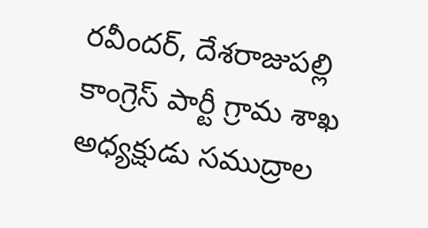రవీందర్‌, దేశరాజుపల్లి కాంగ్రెస్‌ పార్టీ గ్రామ శాఖ అధ్యక్షుడు సముద్రాల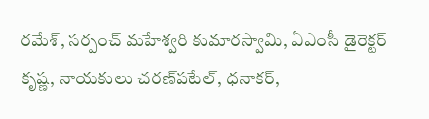రమేశ్‌, సర్పంచ్‌ మహేశ్వరి కుమారస్వామి, ఏఎంసీ డైరెక్టర్‌ కృష్ణ, నాయకులు చరణ్‌పటేల్‌, ధనాకర్‌,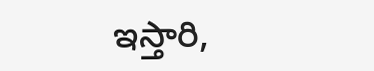ఇస్తారి,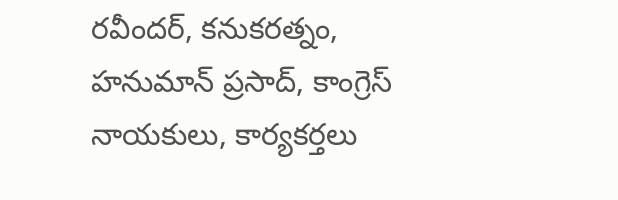రవీందర్‌, కనుకరత్నం, హనుమాన్‌ ప్రసాద్‌, కాంగ్రెస్‌ నాయకులు, కార్యకర్తలు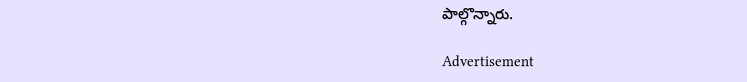పాల్గొన్నారు.

Advertisement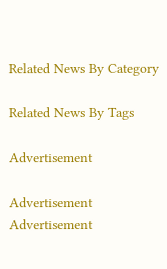Related News By Category

Related News By Tags

Advertisement

Advertisement
Advertisement